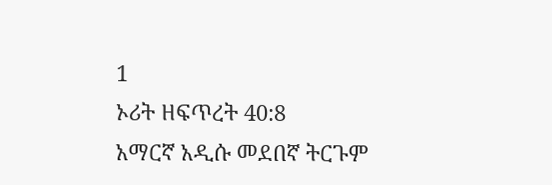1
ኦሪት ዘፍጥረት 40:8
አማርኛ አዲሱ መደበኛ ትርጉም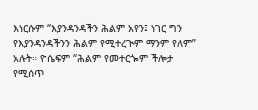እነርሱም “እያንዳንዳችን ሕልም አየን፤ ነገር ግን የእያንዳንዳችንን ሕልም የሚተረጒም ማንም የለም” አሉት። ዮሴፍም “ሕልም የመተርጐም ችሎታ የሚሰጥ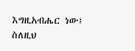እግዚአብሔር ነው፤ ስለዚህ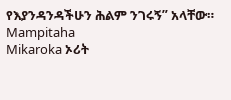የእያንዳንዳችሁን ሕልም ንገሩኝ” አላቸው።
Mampitaha
Mikaroka ኦሪት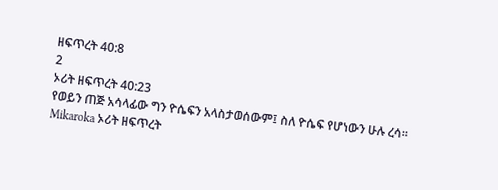ዘፍጥረት 40:8
2
ኦሪት ዘፍጥረት 40:23
የወይን ጠጅ አሳላፊው ግን ዮሴፍን አላስታወሰውም፤ ስለ ዮሴፍ የሆነውን ሁሉ ረሳ።
Mikaroka ኦሪት ዘፍጥረት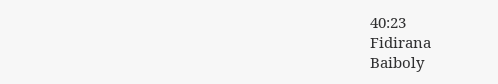40:23
Fidirana
Baiboly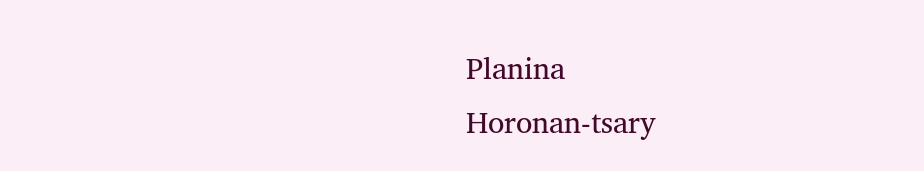Planina
Horonan-tsary